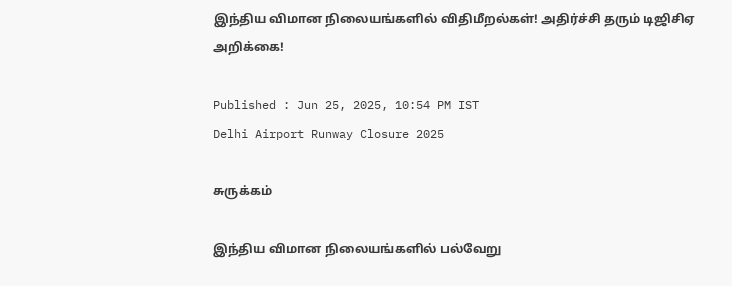இந்திய விமான நிலையங்களில் விதிமீறல்கள்! அதிர்ச்சி தரும் டிஜிசிஏ அறிக்கை!

Published : Jun 25, 2025, 10:54 PM IST
Delhi Airport Runway Closure 2025

சுருக்கம்

இந்திய விமான நிலையங்களில் பல்வேறு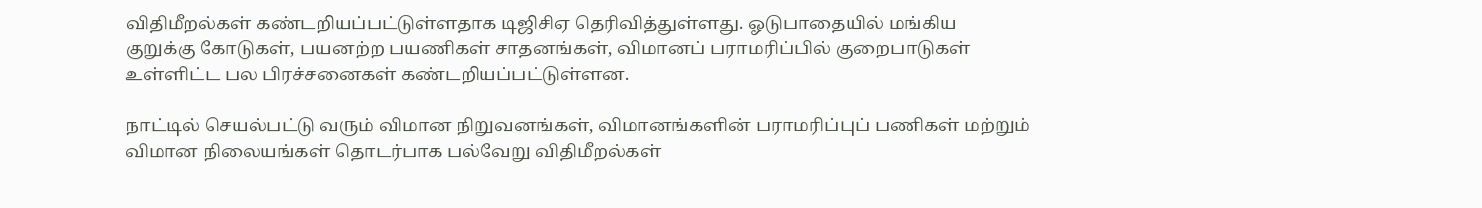விதிமீறல்கள் கண்டறியப்பட்டுள்ளதாக டிஜிசிஏ தெரிவித்துள்ளது. ஓடுபாதையில் மங்கிய குறுக்கு கோடுகள், பயனற்ற பயணிகள் சாதனங்கள், விமானப் பராமரிப்பில் குறைபாடுகள் உள்ளிட்ட பல பிரச்சனைகள் கண்டறியப்பட்டுள்ளன.

நாட்டில் செயல்பட்டு வரும் விமான நிறுவனங்கள், விமானங்களின் பராமரிப்புப் பணிகள் மற்றும் விமான நிலையங்கள் தொடர்பாக பல்வேறு விதிமீறல்கள்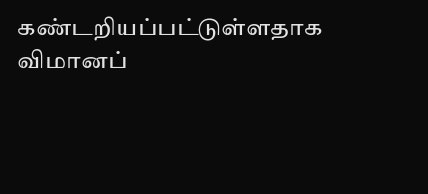கண்டறியப்பட்டுள்ளதாக விமானப்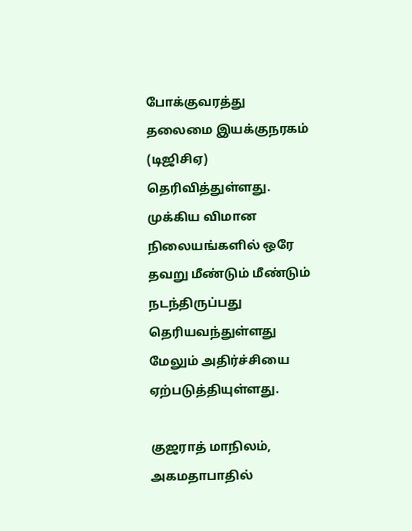போக்குவரத்து தலைமை இயக்குநரகம் (டிஜிசிஏ) தெரிவித்துள்ளது. முக்கிய விமான நிலையங்களில் ஒரே தவறு மீண்டும் மீண்டும் நடந்திருப்பது தெரியவந்துள்ளது மேலும் அதிர்ச்சியை ஏற்படுத்தியுள்ளது.

குஜராத் மாநிலம், அகமதாபாதில்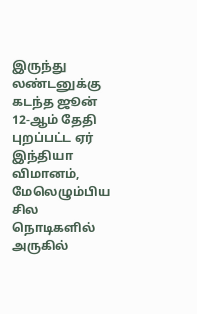இருந்து லண்டனுக்கு கடந்த ஜூன் 12-ஆம் தேதி புறப்பட்ட ஏர் இந்தியா விமானம், மேலெழும்பிய சில நொடிகளில் அருகில்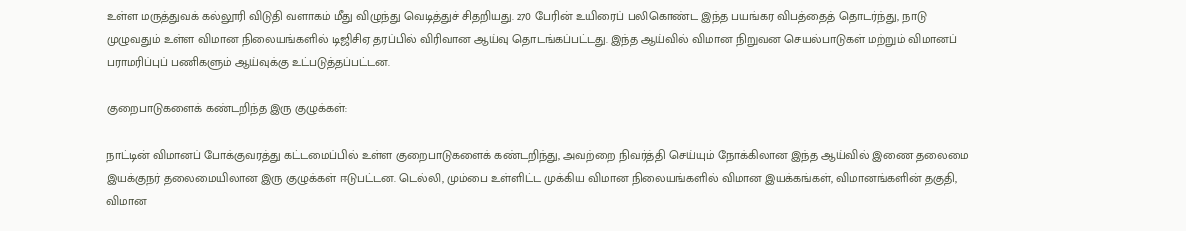உள்ள மருத்துவக் கல்லூரி விடுதி வளாகம் மீது விழுந்து வெடித்துச் சிதறியது. 270 பேரின் உயிரைப் பலிகொண்ட இந்த பயங்கர விபத்தைத் தொடர்ந்து, நாடு முழுவதும் உள்ள விமான நிலையங்களில் டிஜிசிஏ தரப்பில் விரிவான ஆய்வு தொடங்கப்பட்டது. இந்த ஆய்வில் விமான நிறுவன செயல்பாடுகள் மற்றும் விமானப் பராமரிப்புப் பணிகளும் ஆய்வுக்கு உட்படுத்தப்பட்டன.

குறைபாடுகளைக் கண்டறிந்த இரு குழுக்கள்:

நாட்டின் விமானப் போக்குவரத்து கட்டமைப்பில் உள்ள குறைபாடுகளைக் கண்டறிந்து, அவற்றை நிவர்த்தி செய்யும் நோக்கிலான இந்த ஆய்வில் இணை தலைமை இயக்குநர் தலைமையிலான இரு குழுக்கள் ஈடுபட்டன. டெல்லி, மும்பை உள்ளிட்ட முக்கிய விமான நிலையங்களில் விமான இயக்கங்கள், விமானங்களின் தகுதி, விமான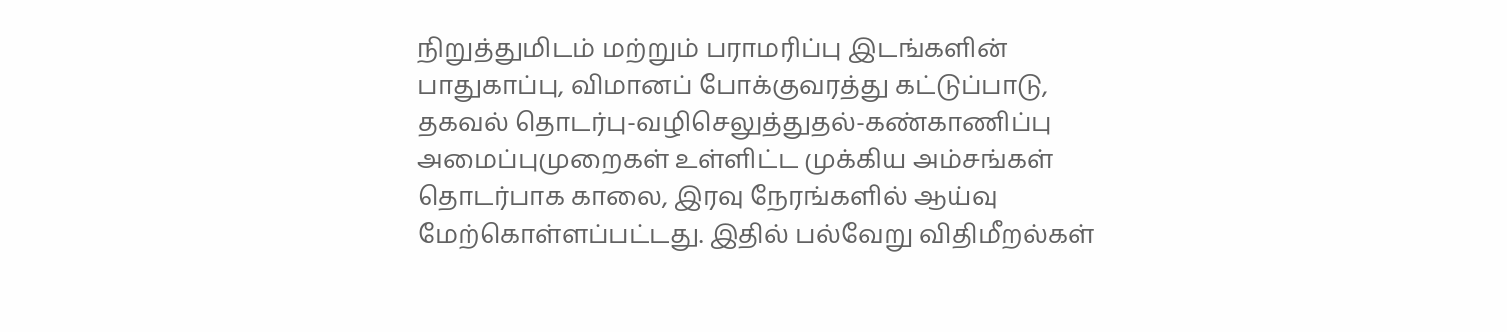நிறுத்துமிடம் மற்றும் பராமரிப்பு இடங்களின் பாதுகாப்பு, விமானப் போக்குவரத்து கட்டுப்பாடு, தகவல் தொடர்பு-வழிசெலுத்துதல்-கண்காணிப்பு அமைப்புமுறைகள் உள்ளிட்ட முக்கிய அம்சங்கள் தொடர்பாக காலை, இரவு நேரங்களில் ஆய்வு மேற்கொள்ளப்பட்டது. இதில் பல்வேறு விதிமீறல்கள்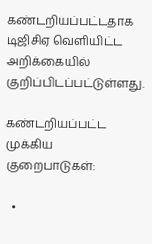கண்டறியப்பட்டதாக டிஜிசிஏ வெளியிட்ட அறிக்கையில் குறிப்பிடப்பட்டுள்ளது.

கண்டறியப்பட்ட முக்கிய குறைபாடுகள்:

  •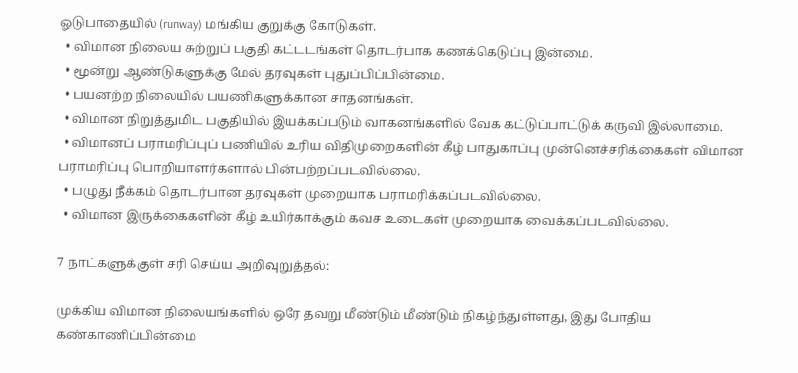ஓடுபாதையில் (runway) மங்கிய குறுக்கு கோடுகள்.
  • விமான நிலைய சுற்றுப் பகுதி கட்டடங்கள் தொடர்பாக கணக்கெடுப்பு இன்மை.
  • மூன்று ஆண்டுகளுக்கு மேல் தரவுகள் புதுப்பிப்பின்மை.
  • பயனற்ற நிலையில் பயணிகளுக்கான சாதனங்கள்.
  • விமான நிறுத்துமிட பகுதியில் இயக்கப்படும் வாகனங்களில் வேக கட்டுப்பாட்டுக் கருவி இல்லாமை.
  • விமானப் பராமரிப்புப் பணியில் உரிய விதிமுறைகளின் கீழ் பாதுகாப்பு முன்னெச்சரிக்கைகள் விமான பராமரிப்பு பொறியாளர்களால் பின்பற்றப்படவில்லை.
  • பழுது நீக்கம் தொடர்பான தரவுகள் முறையாக பராமரிக்கப்படவில்லை.
  • விமான இருக்கைகளின் கீழ் உயிர்காக்கும் கவச உடைகள் முறையாக வைக்கப்படவில்லை.

7 நாட்களுக்குள் சரி செய்ய அறிவுறுத்தல்:

முக்கிய விமான நிலையங்களில் ஒரே தவறு மீண்டும் மீண்டும் நிகழ்ந்துள்ளது, இது போதிய கண்காணிப்பின்மை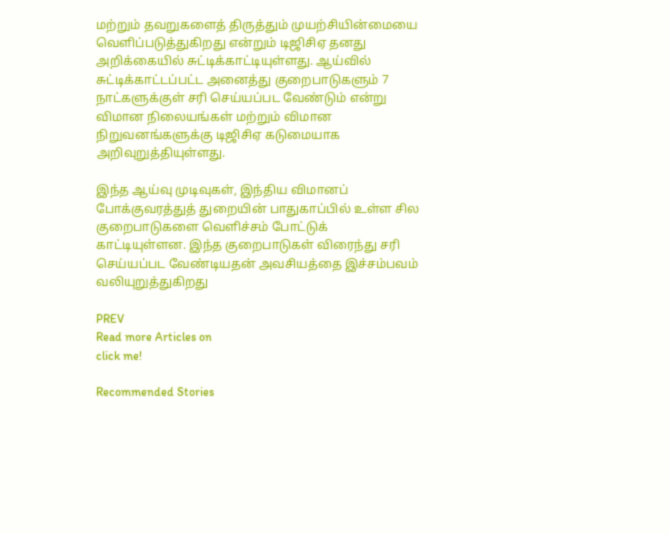மற்றும் தவறுகளைத் திருத்தும் முயற்சியின்மையை வெளிப்படுத்துகிறது என்றும் டிஜிசிஏ தனது அறிக்கையில் சுட்டிக்காட்டியுள்ளது. ஆய்வில் சுட்டிக்காட்டப்பட்ட அனைத்து குறைபாடுகளும் 7 நாட்களுக்குள் சரி செய்யப்பட வேண்டும் என்று விமான நிலையங்கள் மற்றும் விமான நிறுவனங்களுக்கு டிஜிசிஏ கடுமையாக அறிவுறுத்தியுள்ளது.

இந்த ஆய்வு முடிவுகள், இந்திய விமானப் போக்குவரத்துத் துறையின் பாதுகாப்பில் உள்ள சில குறைபாடுகளை வெளிச்சம் போட்டுக் காட்டியுள்ளன. இந்த குறைபாடுகள் விரைந்து சரி செய்யப்பட வேண்டியதன் அவசியத்தை இச்சம்பவம் வலியுறுத்துகிறது

PREV
Read more Articles on
click me!

Recommended Stories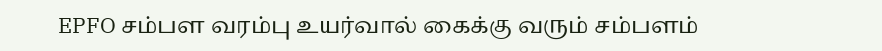EPFO சம்பள வரம்பு உயர்வால் கைக்கு வரும் சம்பளம்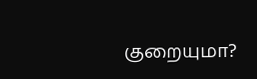குறையுமா?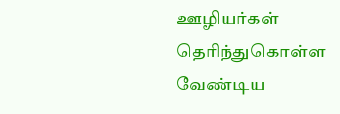ஊழியர்கள் தெரிந்துகொள்ள வேண்டிய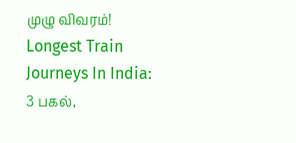முழு விவரம்!
Longest Train Journeys In India: 3 பகல்,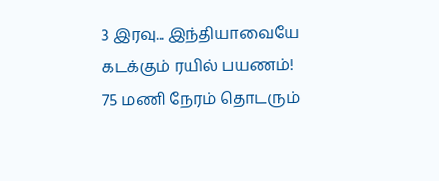3 இரவு... இந்தியாவையே கடக்கும் ரயில் பயணம்! 75 மணி நேரம் தொடரும்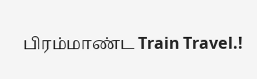பிரம்மாண்ட Train Travel.!